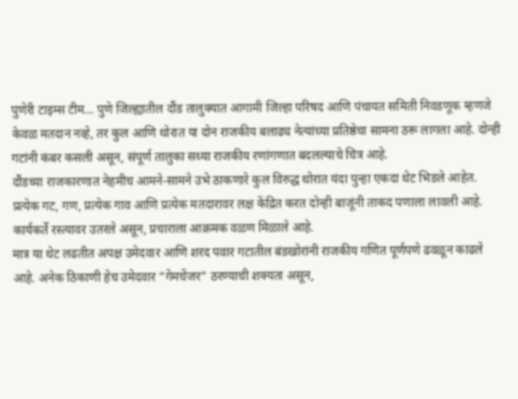पुणेरी टाइम्स टीम… पुणे जिल्ह्यातील दौंड तालुक्यात आगामी जिल्हा परिषद आणि पंचायत समिती निवडणूक म्हणजे केवळ मतदान नव्हे, तर कुल आणि थोरात या दोन राजकीय बलाढ्य नेत्यांच्या प्रतिष्ठेचा सामना ठरू लागला आहे. दोन्ही गटांनी कंबर कसली असून, संपूर्ण तालुका सध्या राजकीय रणांगणात बदलल्याचे चित्र आहे.
दौंडच्या राजकारणात नेहमीच आमने-सामने उभे ठाकणारे कुल विरुद्ध थोरात यंदा पुन्हा एकदा थेट भिडले आहेत. प्रत्येक गट, गण, प्रत्येक गाव आणि प्रत्येक मतदारावर लक्ष केंद्रित करत दोन्ही बाजूंनी ताकद पणाला लावली आहे. कार्यकर्ते रस्त्यावर उतरले असून, प्रचाराला आक्रमक वळण मिळाले आहे.
मात्र या थेट लढतीत अपक्ष उमेदवार आणि शरद पवार गटातील बंडखोरांनी राजकीय गणित पूर्णपणे ढवळून काढले आहे. अनेक ठिकाणी हेच उमेदवार “गेमचेंजर” ठरण्याची शक्यता असून,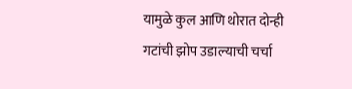यामुळे कुल आणि थोरात दोन्ही गटांची झोप उडाल्याची चर्चा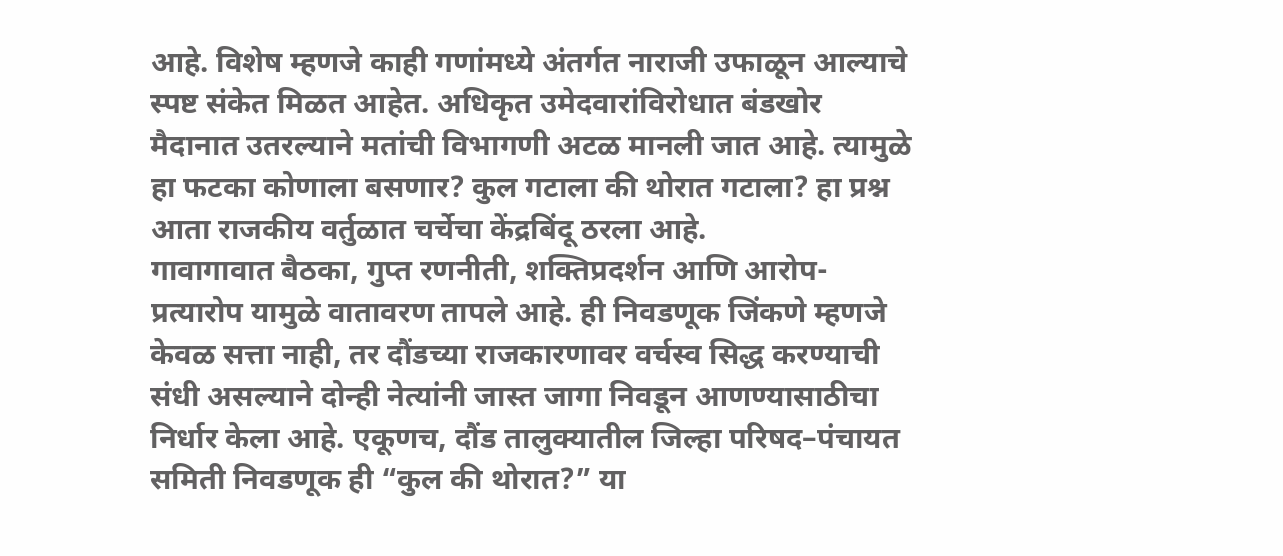आहे. विशेष म्हणजे काही गणांमध्ये अंतर्गत नाराजी उफाळून आल्याचे स्पष्ट संकेत मिळत आहेत. अधिकृत उमेदवारांविरोधात बंडखोर मैदानात उतरल्याने मतांची विभागणी अटळ मानली जात आहे. त्यामुळे हा फटका कोणाला बसणार? कुल गटाला की थोरात गटाला? हा प्रश्न आता राजकीय वर्तुळात चर्चेचा केंद्रबिंदू ठरला आहे.
गावागावात बैठका, गुप्त रणनीती, शक्तिप्रदर्शन आणि आरोप-प्रत्यारोप यामुळे वातावरण तापले आहे. ही निवडणूक जिंकणे म्हणजे केवळ सत्ता नाही, तर दौंडच्या राजकारणावर वर्चस्व सिद्ध करण्याची संधी असल्याने दोन्ही नेत्यांनी जास्त जागा निवडून आणण्यासाठीचा निर्धार केला आहे. एकूणच, दौंड तालुक्यातील जिल्हा परिषद–पंचायत समिती निवडणूक ही “कुल की थोरात?” या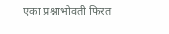एका प्रश्नाभोवती फिरत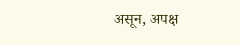असून, अपक्ष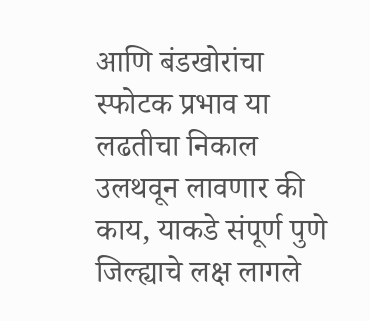आणि बंडखोरांचा स्फोटक प्रभाव या लढतीचा निकाल उलथवून लावणार की काय, याकडे संपूर्ण पुणे जिल्ह्याचे लक्ष लागले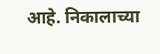आहे. निकालाच्या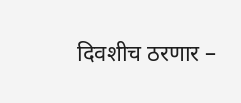दिवशीच ठरणार –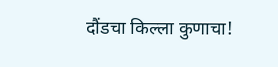दौंडचा किल्ला कुणाचा!